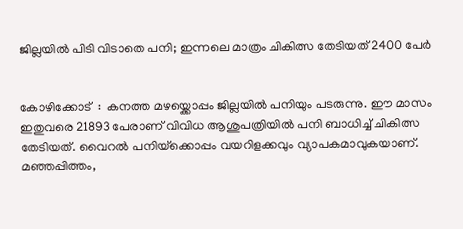ജില്ലയിൽ പിടി വിടാതെ പനി; ഇന്നലെ മാത്രം ചികിത്സ തേടിയത് 2400 പേർ


കോഴിക്കോട്  :  കനത്ത മഴയ്ക്കൊപ്പം ജില്ലയിൽ പനിയും പടരുന്നു. ഈ മാസം ഇതുവരെ 21893 പേരാണ് വിവിധ ആശുപത്രിയിൽ പനി ബാധിച്ച് ചികിത്സ തേടിയത്. വൈറൽ പനിയ്‌ക്കൊപ്പം വയറിളക്കവും വ്യാപകമാവുകയാണ്. മഞ്ഞപ്പിത്തം,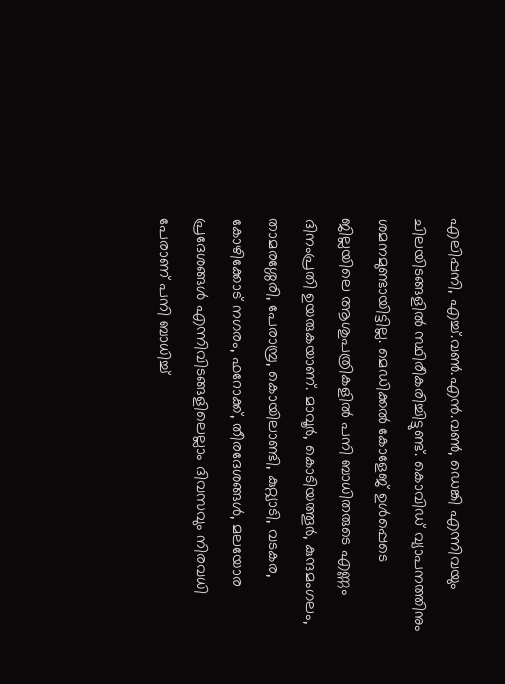എലിപ്പനി, എച്ച്.വൺ.എൻ.വൺ, ഡെങ്കി എന്നിവയും ചിലയിടങ്ങളിൽ സ്ഥിരീകരിച്ചിട്ടുണ്ട്. കൊവിഡ് വ്യാപനത്തിനും ശമനമുണ്ടായിട്ടില്ല. മെഡിക്കൽ കോളേജ് ഉൾപ്പെടെ ജില്ലയിലെ ആശുപത്രികളിൽ പനി ബാധിതരുടെ എണ്ണം ദിനംപ്രതി ഉയരുകയാണ്. മാവൂർ, കൊടിയത്തൂർ, കുന്ദമംഗലം, താമരശ്ശേരി, പേരാമ്പ്ര, കൊയിലാണ്ടി, കുറ്റ്യാടി, വടകര, കോഴിക്കോട് നഗരം, ഫറോക്ക്, തീരദേശങ്ങൾ, മലയോര പ്രദേശങ്ങൾ എന്നിവിടങ്ങളിലെല്ലാം ദിവസവും നിരവധി പേരാണ് പനി ബാധിച്ച്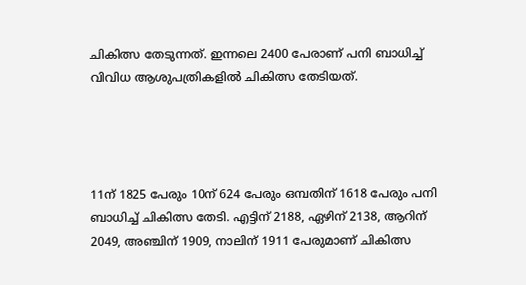ചികിത്സ തേടുന്നത്. ഇന്നലെ 2400 പേരാണ് പനി ബാധിച്ച് വിവിധ ആശുപത്രികളിൽ ചികിത്സ തേടിയത്.




11ന് 1825 പേരും 10ന് 624 പേരും ഒമ്പതിന് 1618 പേരും പനി ബാധിച്ച് ചികിത്സ തേടി. എട്ടിന് 2188, ഏഴിന് 2138, ആറിന് 2049, അഞ്ചിന് 1909, നാലിന് 1911 പേരുമാണ് ചികിത്സ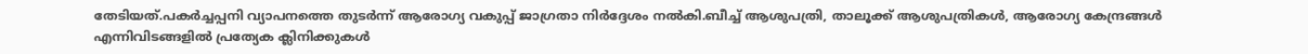തേടിയത്.പകർച്ചപ്പനി വ്യാപനത്തെ തുടർന്ന് ആരോഗ്യ വകുപ്പ് ജാഗ്രതാ നിർദ്ദേശം നൽകി.ബീച്ച് ആശുപത്രി, താലൂക്ക് ആശുപത്രികൾ, ആരോഗ്യ കേന്ദ്രങ്ങൾ എന്നിവിടങ്ങളിൽ പ്രത്യേക ക്ലിനിക്കുകൾ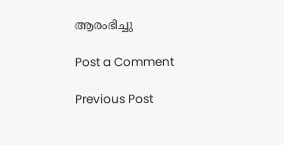ആരംഭിച്ചു

Post a Comment

Previous Post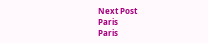Next Post
Paris
Paris